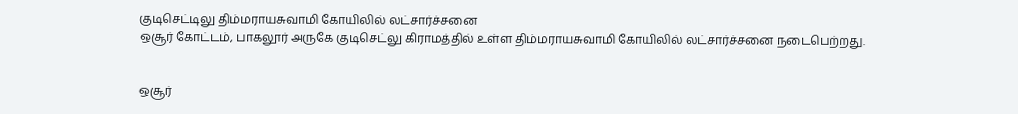குடிசெட்டிலு திம்மராயசுவாமி கோயிலில் லட்சார்ச்சனை
ஒசூர் கோட்டம், பாகலூர் அருகே குடிசெட்லு கிராமத்தில் உள்ள திம்மராயசுவாமி கோயிலில் லட்சார்ச்சனை நடைபெற்றது.


ஒசூர்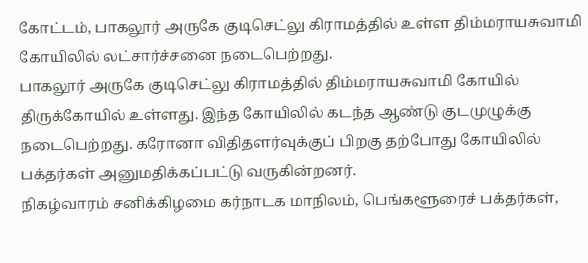கோட்டம், பாகலூர் அருகே குடிசெட்லு கிராமத்தில் உள்ள திம்மராயசுவாமி கோயிலில் லட்சார்ச்சனை நடைபெற்றது.
பாகலூர் அருகே குடிசெட்லு கிராமத்தில் திம்மராயசுவாமி கோயில் திருக்கோயில் உள்ளது. இந்த கோயிலில் கடந்த ஆண்டு குடமுழுக்கு நடைபெற்றது. கரோனா விதிதளர்வுக்குப் பிறகு தற்போது கோயிலில் பக்தர்கள் அனுமதிக்கப்பட்டு வருகின்றனர்.
நிகழ்வாரம் சனிக்கிழமை கர்நாடக மாநிலம், பெங்களூரைச் பக்தர்கள்,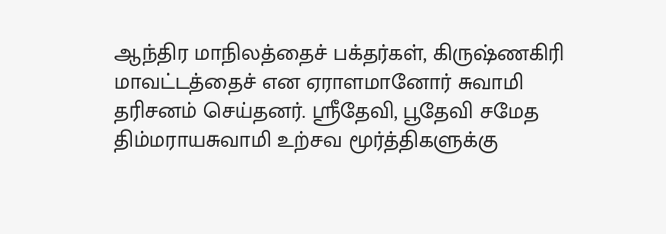ஆந்திர மாநிலத்தைச் பக்தர்கள், கிருஷ்ணகிரி மாவட்டத்தைச் என ஏராளமானோர் சுவாமி தரிசனம் செய்தனர். ஸ்ரீதேவி, பூதேவி சமேத திம்மராயசுவாமி உற்சவ மூர்த்திகளுக்கு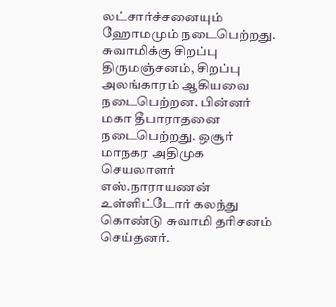லட்சார்ச்சனையும் ஹோமமும் நடைபெற்றது.
சுவாமிக்கு சிறப்பு திருமஞ்சனம், சிறப்பு அலங்காரம் ஆகியவை நடைபெற்றன. பின்னர் மகா தீபாராதனை நடைபெற்றது. ஒசூர் மாநகர அதிமுக செயலாளர் எஸ்.நாராயணன் உள்ளிட்டோர் கலந்து கொண்டு சுவாமி தரிசனம் செய்தனர்.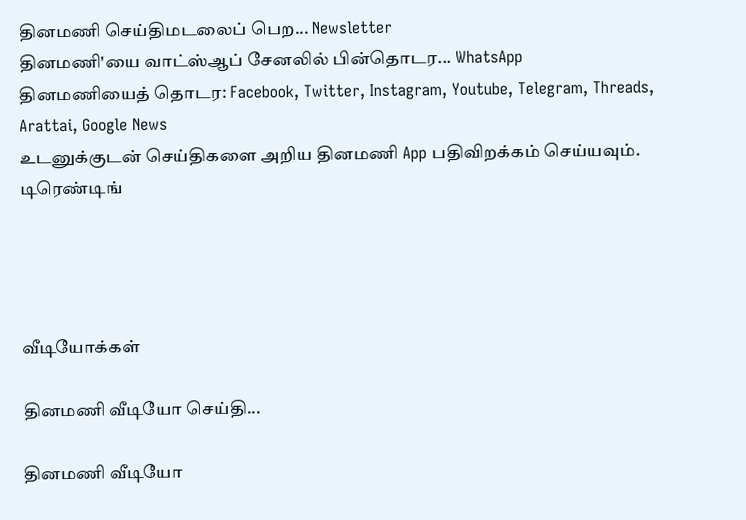தினமணி செய்திமடலைப் பெற... Newsletter
தினமணி'யை வாட்ஸ்ஆப் சேனலில் பின்தொடர... WhatsApp
தினமணியைத் தொடர: Facebook, Twitter, Instagram, Youtube, Telegram, Threads, Arattai, Google News
உடனுக்குடன் செய்திகளை அறிய தினமணி App பதிவிறக்கம் செய்யவும்.
டிரெண்டிங்




வீடியோக்கள்

தினமணி வீடியோ செய்தி...

தினமணி வீடியோ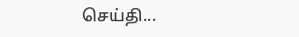செய்தி...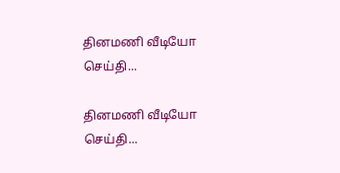தினமணி வீடியோ செய்தி...

தினமணி வீடியோ செய்தி...